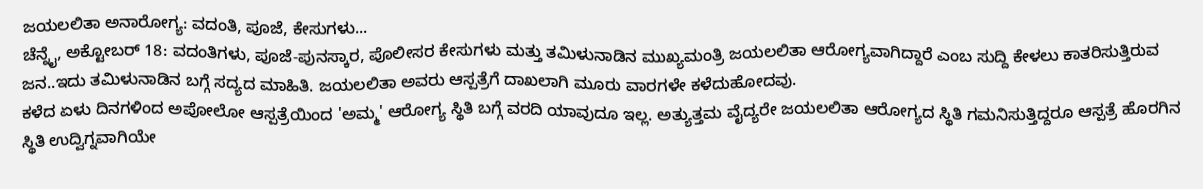ಜಯಲಲಿತಾ ಅನಾರೋಗ್ಯ: ವದಂತಿ, ಪೂಜೆ, ಕೇಸುಗಳು...
ಚೆನ್ನೈ, ಅಕ್ಟೋಬರ್ 18: ವದಂತಿಗಳು, ಪೂಜೆ-ಪುನಸ್ಕಾರ, ಪೊಲೀಸರ ಕೇಸುಗಳು ಮತ್ತು ತಮಿಳುನಾಡಿನ ಮುಖ್ಯಮಂತ್ರಿ ಜಯಲಲಿತಾ ಆರೋಗ್ಯವಾಗಿದ್ದಾರೆ ಎಂಬ ಸುದ್ದಿ ಕೇಳಲು ಕಾತರಿಸುತ್ತಿರುವ ಜನ..ಇದು ತಮಿಳುನಾಡಿನ ಬಗ್ಗೆ ಸದ್ಯದ ಮಾಹಿತಿ. ಜಯಲಲಿತಾ ಅವರು ಆಸ್ಪತ್ರೆಗೆ ದಾಖಲಾಗಿ ಮೂರು ವಾರಗಳೇ ಕಳೆದುಹೋದವು.
ಕಳೆದ ಏಳು ದಿನಗಳಿಂದ ಅಪೋಲೋ ಆಸ್ಪತ್ರೆಯಿಂದ 'ಅಮ್ಮ' ಆರೋಗ್ಯ ಸ್ಥಿತಿ ಬಗ್ಗೆ ವರದಿ ಯಾವುದೂ ಇಲ್ಲ. ಅತ್ಯುತ್ತಮ ವೈದ್ಯರೇ ಜಯಲಲಿತಾ ಆರೋಗ್ಯದ ಸ್ಥಿತಿ ಗಮನಿಸುತ್ತಿದ್ದರೂ ಆಸ್ಪತ್ರೆ ಹೊರಗಿನ ಸ್ಥಿತಿ ಉದ್ವಿಗ್ನವಾಗಿಯೇ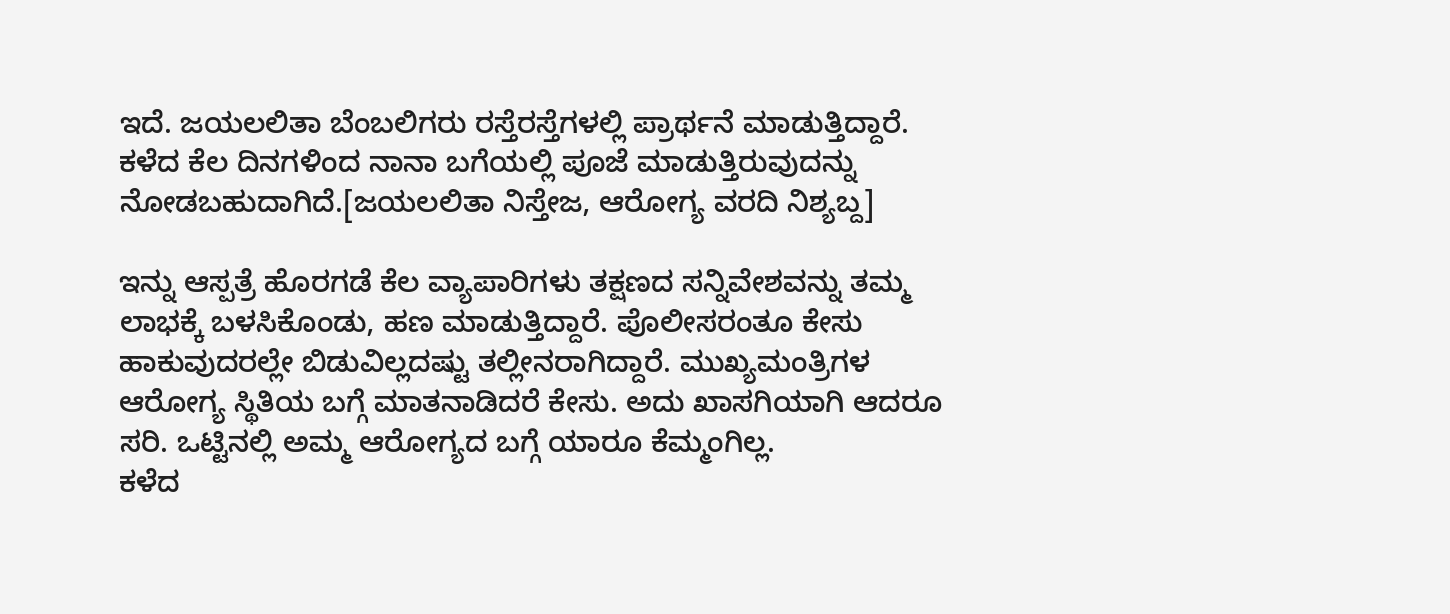ಇದೆ. ಜಯಲಲಿತಾ ಬೆಂಬಲಿಗರು ರಸ್ತೆರಸ್ತೆಗಳಲ್ಲಿ ಪ್ರಾರ್ಥನೆ ಮಾಡುತ್ತಿದ್ದಾರೆ. ಕಳೆದ ಕೆಲ ದಿನಗಳಿಂದ ನಾನಾ ಬಗೆಯಲ್ಲಿ ಪೂಜೆ ಮಾಡುತ್ತಿರುವುದನ್ನು ನೋಡಬಹುದಾಗಿದೆ.[ಜಯಲಲಿತಾ ನಿಸ್ತೇಜ, ಆರೋಗ್ಯ ವರದಿ ನಿಶ್ಯಬ್ದ]

ಇನ್ನು ಆಸ್ಪತ್ರೆ ಹೊರಗಡೆ ಕೆಲ ವ್ಯಾಪಾರಿಗಳು ತಕ್ಷಣದ ಸನ್ನಿವೇಶವನ್ನು ತಮ್ಮ ಲಾಭಕ್ಕೆ ಬಳಸಿಕೊಂಡು, ಹಣ ಮಾಡುತ್ತಿದ್ದಾರೆ. ಪೊಲೀಸರಂತೂ ಕೇಸು ಹಾಕುವುದರಲ್ಲೇ ಬಿಡುವಿಲ್ಲದಷ್ಟು ತಲ್ಲೀನರಾಗಿದ್ದಾರೆ. ಮುಖ್ಯಮಂತ್ರಿಗಳ ಆರೋಗ್ಯ ಸ್ಥಿತಿಯ ಬಗ್ಗೆ ಮಾತನಾಡಿದರೆ ಕೇಸು. ಅದು ಖಾಸಗಿಯಾಗಿ ಆದರೂ ಸರಿ. ಒಟ್ಟಿನಲ್ಲಿ ಅಮ್ಮ ಆರೋಗ್ಯದ ಬಗ್ಗೆ ಯಾರೂ ಕೆಮ್ಮಂಗಿಲ್ಲ.
ಕಳೆದ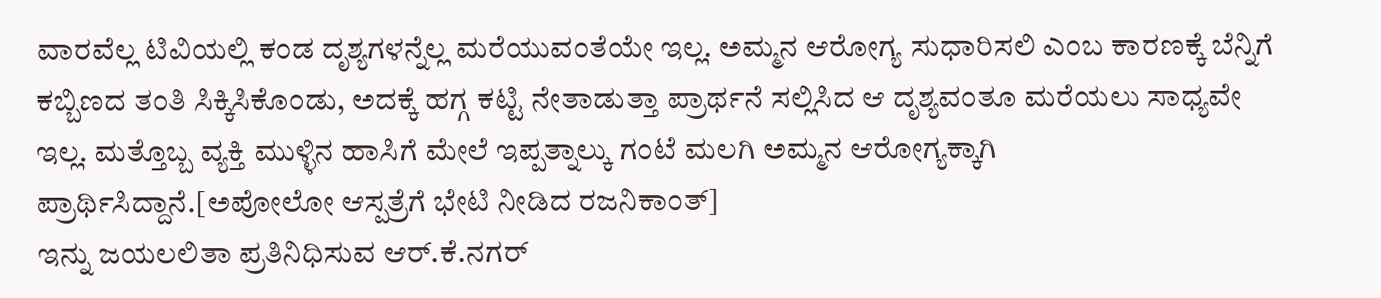ವಾರವೆಲ್ಲ ಟಿವಿಯಲ್ಲಿ ಕಂಡ ದೃಶ್ಯಗಳನ್ನೆಲ್ಲ ಮರೆಯುವಂತೆಯೇ ಇಲ್ಲ. ಅಮ್ಮನ ಆರೋಗ್ಯ ಸುಧಾರಿಸಲಿ ಎಂಬ ಕಾರಣಕ್ಕೆ ಬೆನ್ನಿಗೆ ಕಬ್ಬಿಣದ ತಂತಿ ಸಿಕ್ಕಿಸಿಕೊಂಡು, ಅದಕ್ಕೆ ಹಗ್ಗ ಕಟ್ಟಿ ನೇತಾಡುತ್ತಾ ಪ್ರಾರ್ಥನೆ ಸಲ್ಲಿಸಿದ ಆ ದೃಶ್ಯವಂತೂ ಮರೆಯಲು ಸಾಧ್ಯವೇ ಇಲ್ಲ. ಮತ್ತೊಬ್ಬ ವ್ಯಕ್ತಿ ಮುಳ್ಳಿನ ಹಾಸಿಗೆ ಮೇಲೆ ಇಪ್ಪತ್ನಾಲ್ಕು ಗಂಟೆ ಮಲಗಿ ಅಮ್ಮನ ಆರೋಗ್ಯಕ್ಕಾಗಿ ಪ್ರಾರ್ಥಿಸಿದ್ದಾನೆ.[ಅಪೋಲೋ ಆಸ್ಪತ್ರೆಗೆ ಭೇಟಿ ನೀಡಿದ ರಜನಿಕಾಂತ್]
ಇನ್ನು ಜಯಲಲಿತಾ ಪ್ರತಿನಿಧಿಸುವ ಆರ್.ಕೆ.ನಗರ್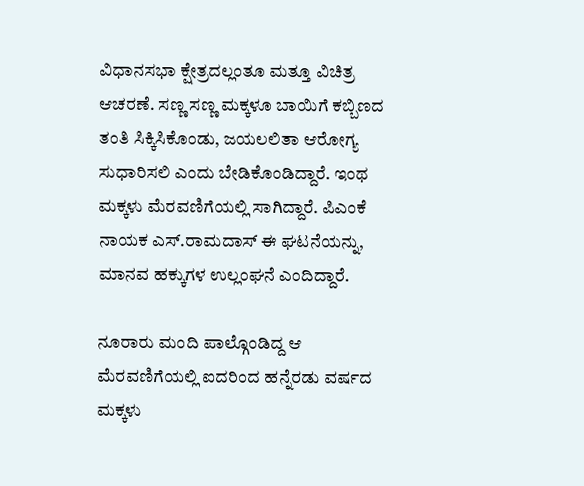ವಿಧಾನಸಭಾ ಕ್ಷೇತ್ರದಲ್ಲಂತೂ ಮತ್ತೂ ವಿಚಿತ್ರ ಆಚರಣೆ. ಸಣ್ಣ ಸಣ್ಣ ಮಕ್ಕಳೂ ಬಾಯಿಗೆ ಕಬ್ಬಿಣದ ತಂತಿ ಸಿಕ್ಕಿಸಿಕೊಂಡು, ಜಯಲಲಿತಾ ಆರೋಗ್ಯ ಸುಧಾರಿಸಲಿ ಎಂದು ಬೇಡಿಕೊಂಡಿದ್ದಾರೆ. ಇಂಥ ಮಕ್ಕಳು ಮೆರವಣಿಗೆಯಲ್ಲಿ ಸಾಗಿದ್ದಾರೆ. ಪಿಎಂಕೆ ನಾಯಕ ಎಸ್.ರಾಮದಾಸ್ ಈ ಘಟನೆಯನ್ನು, ಮಾನವ ಹಕ್ಕುಗಳ ಉಲ್ಲಂಘನೆ ಎಂದಿದ್ದಾರೆ.

ನೂರಾರು ಮಂದಿ ಪಾಲ್ಗೊಂಡಿದ್ದ ಆ ಮೆರವಣಿಗೆಯಲ್ಲಿ ಐದರಿಂದ ಹನ್ನೆರಡು ವರ್ಷದ ಮಕ್ಕಳು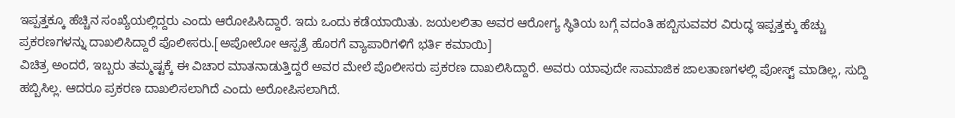ಇಪ್ಪತ್ತಕ್ಕೂ ಹೆಚ್ಚಿನ ಸಂಖ್ಯೆಯಲ್ಲಿದ್ದರು ಎಂದು ಆರೋಪಿಸಿದ್ದಾರೆ. ಇದು ಒಂದು ಕಡೆಯಾಯಿತು. ಜಯಲಲಿತಾ ಅವರ ಆರೋಗ್ಯ ಸ್ಥಿತಿಯ ಬಗ್ಗೆ ವದಂತಿ ಹಬ್ಬಿಸುವವರ ವಿರುದ್ಧ ಇಪ್ಪತ್ತಕ್ಕು ಹೆಚ್ಚು ಪ್ರಕರಣಗಳನ್ನು ದಾಖಲಿಸಿದ್ದಾರೆ ಪೊಲೀಸರು.[ಅಪೋಲೋ ಆಸ್ಪತ್ರೆ ಹೊರಗೆ ವ್ಯಾಪಾರಿಗಳಿಗೆ ಭರ್ತಿ ಕಮಾಯಿ]
ವಿಚಿತ್ರ ಅಂದರೆ, ಇಬ್ಬರು ತಮ್ಮಷ್ಟಕ್ಕೆ ಈ ವಿಚಾರ ಮಾತನಾಡುತ್ತಿದ್ದರೆ ಅವರ ಮೇಲೆ ಪೊಲೀಸರು ಪ್ರಕರಣ ದಾಖಲಿಸಿದ್ದಾರೆ. ಅವರು ಯಾವುದೇ ಸಾಮಾಜಿಕ ಜಾಲತಾಣಗಳಲ್ಲಿ ಪೋಸ್ಟ್ ಮಾಡಿಲ್ಲ, ಸುದ್ದಿ ಹಬ್ಬಿಸಿಲ್ಲ. ಆದರೂ ಪ್ರಕರಣ ದಾಖಲಿಸಲಾಗಿದೆ ಎಂದು ಅರೋಪಿಸಲಾಗಿದೆ.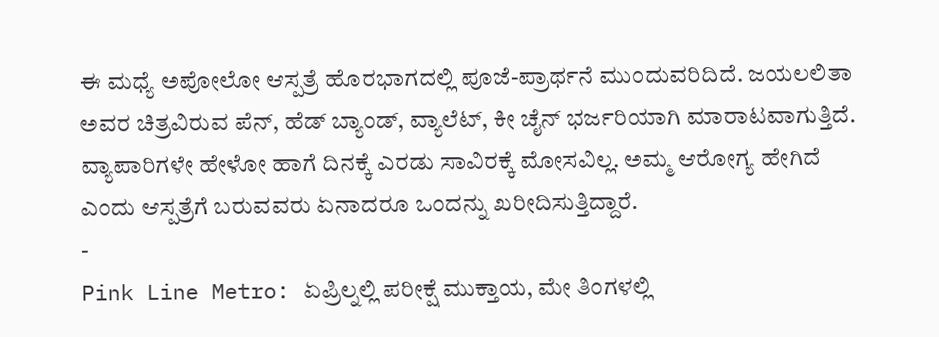ಈ ಮಧ್ಯೆ ಅಪೋಲೋ ಆಸ್ಪತ್ರೆ ಹೊರಭಾಗದಲ್ಲಿ ಪೂಜೆ-ಪ್ರಾರ್ಥನೆ ಮುಂದುವರಿದಿದೆ. ಜಯಲಲಿತಾ ಅವರ ಚಿತ್ರವಿರುವ ಪೆನ್, ಹೆಡ್ ಬ್ಯಾಂಡ್, ವ್ಯಾಲೆಟ್, ಕೀ ಚೈನ್ ಭರ್ಜರಿಯಾಗಿ ಮಾರಾಟವಾಗುತ್ತಿದೆ. ವ್ಯಾಪಾರಿಗಳೇ ಹೇಳೋ ಹಾಗೆ ದಿನಕ್ಕೆ ಎರಡು ಸಾವಿರಕ್ಕೆ ಮೋಸವಿಲ್ಲ. ಅಮ್ಮ ಆರೋಗ್ಯ ಹೇಗಿದೆ ಎಂದು ಆಸ್ಪತ್ರೆಗೆ ಬರುವವರು ಏನಾದರೂ ಒಂದನ್ನು ಖರೀದಿಸುತ್ತಿದ್ದಾರೆ.
-
Pink Line Metro: ಏಪ್ರಿಲ್ನಲ್ಲಿ ಪರೀಕ್ಷೆ ಮುಕ್ತಾಯ, ಮೇ ತಿಂಗಳಲ್ಲಿ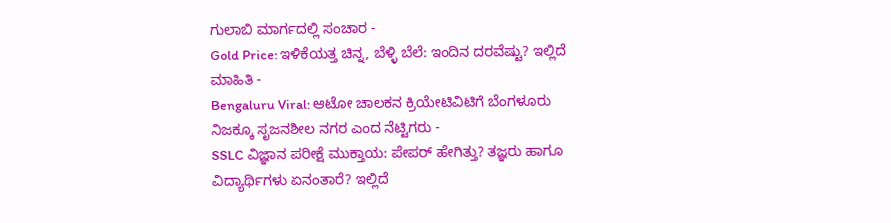ಗುಲಾಬಿ ಮಾರ್ಗದಲ್ಲಿ ಸಂಚಾರ -
Gold Price: ಇಳಿಕೆಯತ್ತ ಚಿನ್ನ, ಬೆಳ್ಳಿ ಬೆಲೆ: ಇಂದಿನ ದರವೆಷ್ಟು? ಇಲ್ಲಿದೆ ಮಾಹಿತಿ -
Bengaluru Viral: ಆಟೋ ಚಾಲಕನ ಕ್ರಿಯೇಟಿವಿಟಿಗೆ ಬೆಂಗಳೂರು ನಿಜಕ್ಕೂ ಸೃಜನಶೀಲ ನಗರ ಎಂದ ನೆಟ್ಟಿಗರು -
SSLC ವಿಜ್ಞಾನ ಪರೀಕ್ಷೆ ಮುಕ್ತಾಯ: ಪೇಪರ್ ಹೇಗಿತ್ತು? ತಜ್ಞರು ಹಾಗೂ ವಿದ್ಯಾರ್ಥಿಗಳು ಏನಂತಾರೆ? ಇಲ್ಲಿದೆ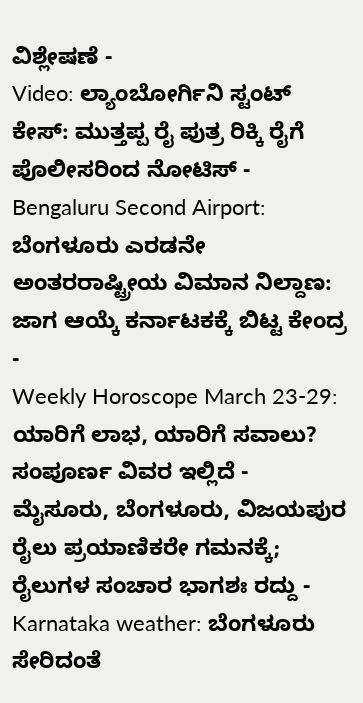ವಿಶ್ಲೇಷಣೆ -
Video: ಲ್ಯಾಂಬೋರ್ಗಿನಿ ಸ್ಟಂಟ್ ಕೇಸ್: ಮುತ್ತಪ್ಪ ರೈ ಪುತ್ರ ರಿಕ್ಕಿ ರೈಗೆ ಪೊಲೀಸರಿಂದ ನೋಟಿಸ್ -
Bengaluru Second Airport: ಬೆಂಗಳೂರು ಎರಡನೇ ಅಂತರರಾಷ್ಟ್ರೀಯ ವಿಮಾನ ನಿಲ್ದಾಣ: ಜಾಗ ಆಯ್ಕೆ ಕರ್ನಾಟಕಕ್ಕೆ ಬಿಟ್ಟ ಕೇಂದ್ರ -
Weekly Horoscope March 23-29: ಯಾರಿಗೆ ಲಾಭ, ಯಾರಿಗೆ ಸವಾಲು? ಸಂಪೂರ್ಣ ವಿವರ ಇಲ್ಲಿದೆ -
ಮೈಸೂರು, ಬೆಂಗಳೂರು, ವಿಜಯಪುರ ರೈಲು ಪ್ರಯಾಣಿಕರೇ ಗಮನಕ್ಕೆ; ರೈಲುಗಳ ಸಂಚಾರ ಭಾಗಶಃ ರದ್ದು -
Karnataka weather: ಬೆಂಗಳೂರು ಸೇರಿದಂತೆ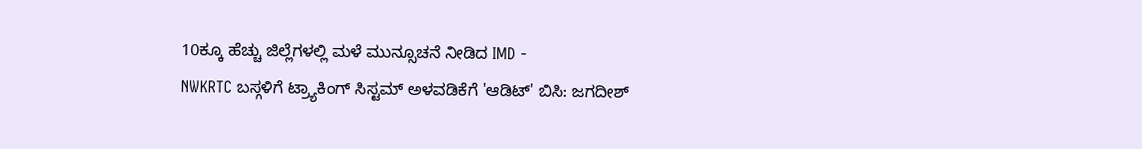10ಕ್ಕೂ ಹೆಚ್ಚು ಜಿಲ್ಲೆಗಳಲ್ಲಿ ಮಳೆ ಮುನ್ಸೂಚನೆ ನೀಡಿದ IMD -
NWKRTC ಬಸ್ಗಳಿಗೆ ಟ್ರ್ಯಾಕಿಂಗ್ ಸಿಸ್ಟಮ್ ಅಳವಡಿಕೆಗೆ 'ಆಡಿಟ್' ಬಿಸಿ: ಜಗದೀಶ್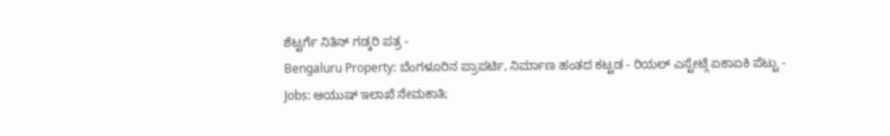ಶೆಟ್ಟರ್ಗೆ ನಿತಿನ್ ಗಡ್ಕರಿ ಪತ್ರ -
Bengaluru Property: ಬೆಂಗಳೂರಿನ ಪ್ರಾಪರ್ಟಿ, ನಿರ್ಮಾಣ ಹಂತದ ಕಟ್ಟಡ - ರಿಯಲ್ ಎಸ್ಟೇಟ್ಗೆ ಏಕಾಏಕಿ ಪೆಟ್ಟು -
Jobs: ಆಯುಷ್ ಇಲಾಖೆ ನೇಮಕಾತಿ;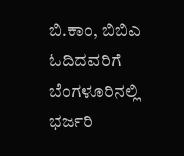ಬಿ.ಕಾಂ, ಬಿಬಿಎ ಓದಿದವರಿಗೆ ಬೆಂಗಳೂರಿನಲ್ಲಿ ಭರ್ಜರಿ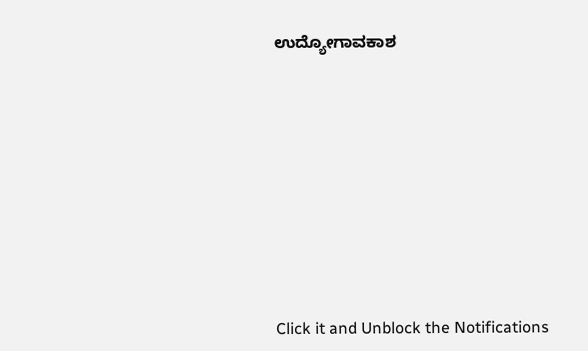ಉದ್ಯೋಗಾವಕಾಶ












Click it and Unblock the Notifications